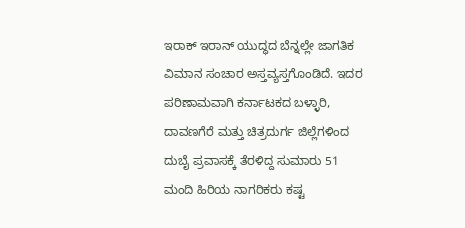ಇರಾಕ್ ಇರಾನ್ ಯುದ್ಧದ ಬೆನ್ನಲ್ಲೇ ಜಾಗತಿಕ ವಿಮಾನ ಸಂಚಾರ ಅಸ್ತವ್ಯಸ್ತಗೊಂಡಿದೆ. ಇದರ ಪರಿಣಾಮವಾಗಿ ಕರ್ನಾಟಕದ ಬಳ್ಳಾರಿ, ದಾವಣಗೆರೆ ಮತ್ತು ಚಿತ್ರದುರ್ಗ ಜಿಲ್ಲೆಗಳಿಂದ ದುಬೈ ಪ್ರವಾಸಕ್ಕೆ ತೆರಳಿದ್ದ ಸುಮಾರು 51 ಮಂದಿ ಹಿರಿಯ ನಾಗರಿಕರು ಕಷ್ಟ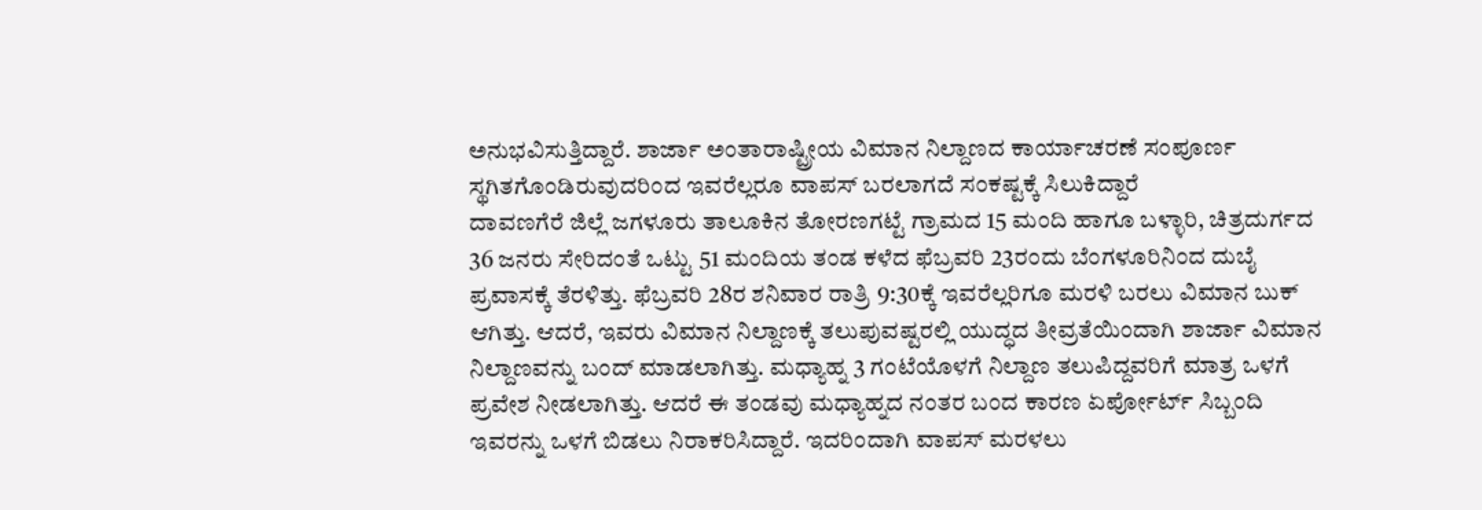ಅನುಭವಿಸುತ್ತಿದ್ದಾರೆ. ಶಾರ್ಜಾ ಅಂತಾರಾಷ್ಟ್ರೀಯ ವಿಮಾನ ನಿಲ್ದಾಣದ ಕಾರ್ಯಾಚರಣೆ ಸಂಪೂರ್ಣ ಸ್ಥಗಿತಗೊಂಡಿರುವುದರಿಂದ ಇವರೆಲ್ಲರೂ ವಾಪಸ್ ಬರಲಾಗದೆ ಸಂಕಷ್ಟಕ್ಕೆ ಸಿಲುಕಿದ್ದಾರೆ
ದಾವಣಗೆರೆ ಜಿಲ್ಲೆ ಜಗಳೂರು ತಾಲೂಕಿನ ತೋರಣಗಟ್ಟೆ ಗ್ರಾಮದ 15 ಮಂದಿ ಹಾಗೂ ಬಳ್ಳಾರಿ, ಚಿತ್ರದುರ್ಗದ 36 ಜನರು ಸೇರಿದಂತೆ ಒಟ್ಟು 51 ಮಂದಿಯ ತಂಡ ಕಳೆದ ಫೆಬ್ರವರಿ 23ರಂದು ಬೆಂಗಳೂರಿನಿಂದ ದುಬೈ ಪ್ರವಾಸಕ್ಕೆ ತೆರಳಿತ್ತು. ಫೆಬ್ರವರಿ 28ರ ಶನಿವಾರ ರಾತ್ರಿ 9:30ಕ್ಕೆ ಇವರೆಲ್ಲರಿಗೂ ಮರಳಿ ಬರಲು ವಿಮಾನ ಬುಕ್ ಆಗಿತ್ತು. ಆದರೆ, ಇವರು ವಿಮಾನ ನಿಲ್ದಾಣಕ್ಕೆ ತಲುಪುವಷ್ಟರಲ್ಲಿ ಯುದ್ಧದ ತೀವ್ರತೆಯಿಂದಾಗಿ ಶಾರ್ಜಾ ವಿಮಾನ ನಿಲ್ದಾಣವನ್ನು ಬಂದ್ ಮಾಡಲಾಗಿತ್ತು. ಮಧ್ಯಾಹ್ನ 3 ಗಂಟೆಯೊಳಗೆ ನಿಲ್ದಾಣ ತಲುಪಿದ್ದವರಿಗೆ ಮಾತ್ರ ಒಳಗೆ ಪ್ರವೇಶ ನೀಡಲಾಗಿತ್ತು. ಆದರೆ ಈ ತಂಡವು ಮಧ್ಯಾಹ್ನದ ನಂತರ ಬಂದ ಕಾರಣ ಏರ್ಪೋರ್ಟ್ ಸಿಬ್ಬಂದಿ ಇವರನ್ನು ಒಳಗೆ ಬಿಡಲು ನಿರಾಕರಿಸಿದ್ದಾರೆ. ಇದರಿಂದಾಗಿ ವಾಪಸ್ ಮರಳಲು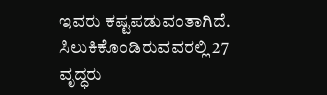ಇವರು ಕಷ್ಟಪಡುವಂತಾಗಿದೆ.
ಸಿಲುಕಿಕೊಂಡಿರುವವರಲ್ಲಿ 27 ವೃದ್ಧರು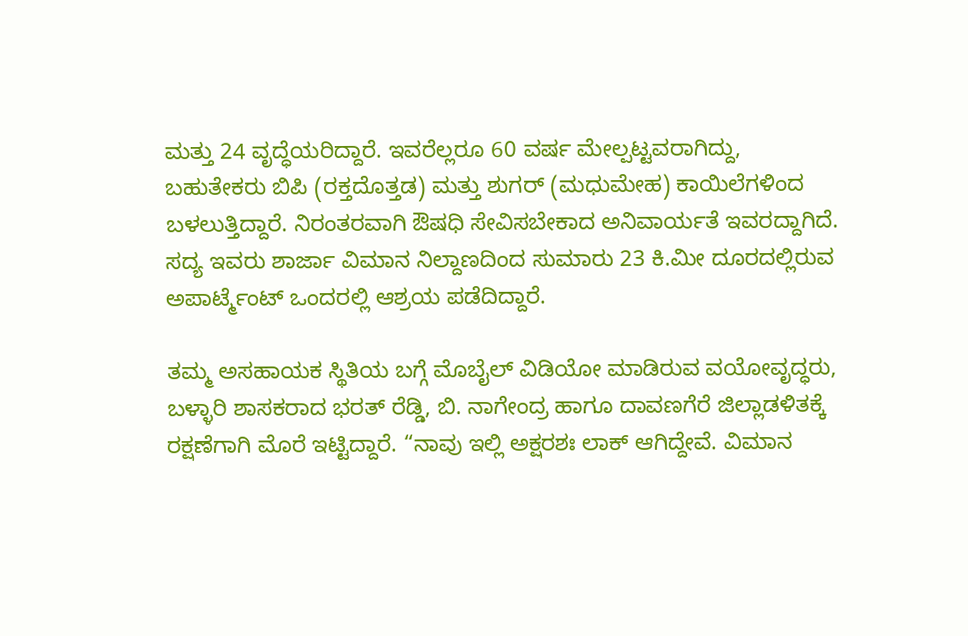ಮತ್ತು 24 ವೃದ್ಧೆಯರಿದ್ದಾರೆ. ಇವರೆಲ್ಲರೂ 60 ವರ್ಷ ಮೇಲ್ಪಟ್ಟವರಾಗಿದ್ದು, ಬಹುತೇಕರು ಬಿಪಿ (ರಕ್ತದೊತ್ತಡ) ಮತ್ತು ಶುಗರ್ (ಮಧುಮೇಹ) ಕಾಯಿಲೆಗಳಿಂದ ಬಳಲುತ್ತಿದ್ದಾರೆ. ನಿರಂತರವಾಗಿ ಔಷಧಿ ಸೇವಿಸಬೇಕಾದ ಅನಿವಾರ್ಯತೆ ಇವರದ್ದಾಗಿದೆ. ಸದ್ಯ ಇವರು ಶಾರ್ಜಾ ವಿಮಾನ ನಿಲ್ದಾಣದಿಂದ ಸುಮಾರು 23 ಕಿ.ಮೀ ದೂರದಲ್ಲಿರುವ ಅಪಾರ್ಟ್ಮೆಂಟ್ ಒಂದರಲ್ಲಿ ಆಶ್ರಯ ಪಡೆದಿದ್ದಾರೆ.

ತಮ್ಮ ಅಸಹಾಯಕ ಸ್ಥಿತಿಯ ಬಗ್ಗೆ ಮೊಬೈಲ್ ವಿಡಿಯೋ ಮಾಡಿರುವ ವಯೋವೃದ್ಧರು, ಬಳ್ಳಾರಿ ಶಾಸಕರಾದ ಭರತ್ ರೆಡ್ಡಿ, ಬಿ. ನಾಗೇಂದ್ರ ಹಾಗೂ ದಾವಣಗೆರೆ ಜಿಲ್ಲಾಡಳಿತಕ್ಕೆ ರಕ್ಷಣೆಗಾಗಿ ಮೊರೆ ಇಟ್ಟಿದ್ದಾರೆ. “ನಾವು ಇಲ್ಲಿ ಅಕ್ಷರಶಃ ಲಾಕ್ ಆಗಿದ್ದೇವೆ. ವಿಮಾನ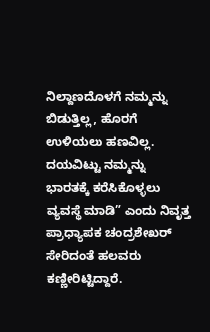ನಿಲ್ದಾಣದೊಳಗೆ ನಮ್ಮನ್ನು ಬಿಡುತ್ತಿಲ್ಲ, ಹೊರಗೆ ಉಳಿಯಲು ಹಣವಿಲ್ಲ. ದಯವಿಟ್ಟು ನಮ್ಮನ್ನು ಭಾರತಕ್ಕೆ ಕರೆಸಿಕೊಳ್ಳಲು ವ್ಯವಸ್ಥೆ ಮಾಡಿ” ಎಂದು ನಿವೃತ್ತ ಪ್ರಾಧ್ಯಾಪಕ ಚಂದ್ರಶೇಖರ್ ಸೇರಿದಂತೆ ಹಲವರು ಕಣ್ಣೀರಿಟ್ಟಿದ್ದಾರೆ.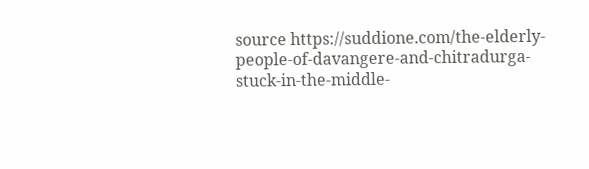source https://suddione.com/the-elderly-people-of-davangere-and-chitradurga-stuck-in-the-middle-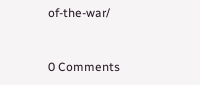of-the-war/


0 Comments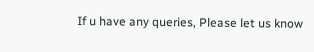If u have any queries, Please let us know